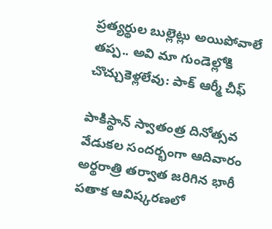ప్రత్యర్థుల బుల్లెట్లు అయిపోవాలే తప్ప.. అవి మా గుండెల్లోకి చొచ్చుకెళ్లలేవు: పాక్ ఆర్మీ చీఫ్

పాకిస్థాన్‌ స్వాతంత్ర దినోత్సవ వేడుకల సందర్భంగా ఆదివారం అర్థరాత్రి తర్వాత జరిగిన భారీ పతాక ఆవిష్కరణలో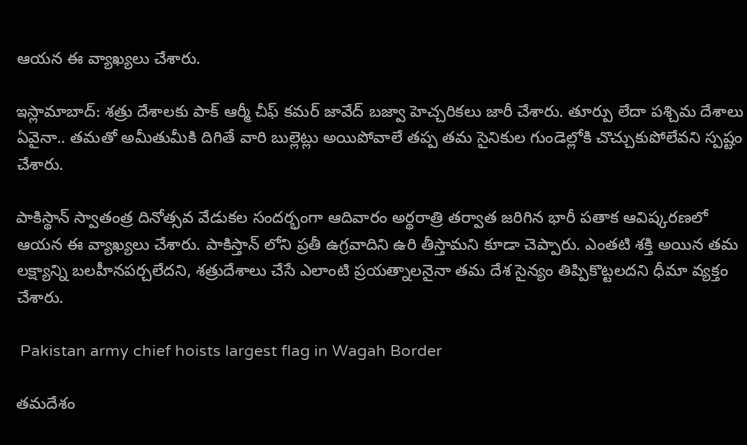ఆయన ఈ వ్యాఖ్యలు చేశారు.

ఇస్లామాబాద్: శత్రు దేశాలకు పాక్ ఆర్మీ చీఫ్ కమర్‌ జావేద్‌ బజ్వా హెచ్చరికలు జారీ చేశారు. తూర్పు లేదా పశ్చిమ దేశాలు ఏవైనా.. తమతో అమీతుమీకి దిగితే వారి బుల్లెట్లు అయిపోవాలే తప్ప తమ సైనికుల గుండెల్లోకి చొచ్చుకుపోలేవని స్పష్టం చేశారు.

పాకిస్థాన్‌ స్వాతంత్ర దినోత్సవ వేడుకల సందర్భంగా ఆదివారం అర్థరాత్రి తర్వాత జరిగిన భారీ పతాక ఆవిష్కరణలో ఆయన ఈ వ్యాఖ్యలు చేశారు. పాకిస్తాన్ లోని ప్రతీ ఉగ్రవాదిని ఉరి తీస్తామని కూడా చెప్పారు. ఎంతటి శక్తి అయిన తమ లక్ష్యాన్ని బలహీనపర్చలేదని, శత్రుదేశాలు చేసే ఎలాంటి ప్రయత్నాలనైనా తమ దేశ సైన్యం తిప్పికొట్టలదని ధీమా వ్యక్తం చేశారు.

 Pakistan army chief hoists largest flag in Wagah Border

తమదేశం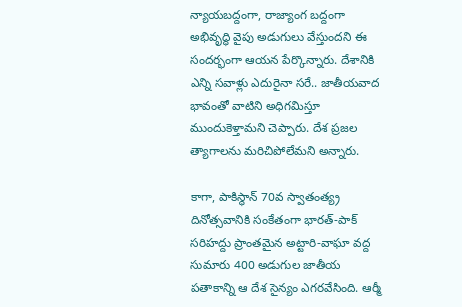న్యాయబద్దంగా, రాజ్యాంగ బద్దంగా అభివృద్ధి వైపు అడుగులు వేస్తుందని ఈ సందర్భంగా ఆయన పేర్కొన్నారు. దేశానికి ఎన్ని సవాళ్లు ఎదురైనా సరే.. జాతీయవాద భావంతో వాటిని అధిగమిస్తూ ముందుకెళ్తామని చెప్పారు. దేశ ప్రజల త్యాగాలను మరిచిపోలేమని అన్నారు.

కాగా, పాకిస్థాన్‌ 70వ స్వాతంత్య్ర దినోత్సవానికి సంకేతంగా భారత్‌-పాక్‌ సరిహద్దు ప్రాంతమైన అట్టారి-వాఘా వద్ద సుమారు 400 అడుగుల జాతీయ పతాకాన్ని ఆ దేశ సైన్యం ఎగరవేసింది. ఆర్మీ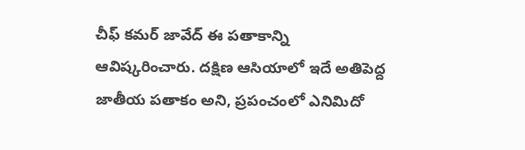చీఫ్ కమర్ జావేద్ ఈ పతాకాన్ని ఆవిష్కరించారు. దక్షిణ ఆసియాలో ఇదే అతిపెద్ద జాతీయ పతాకం అని, ప్రపంచంలో ఎనిమిదో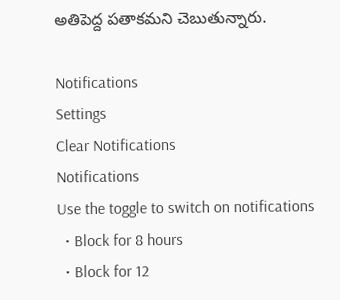అతిపెద్ద పతాకమని చెబుతున్నారు.

Notifications
Settings
Clear Notifications
Notifications
Use the toggle to switch on notifications
  • Block for 8 hours
  • Block for 12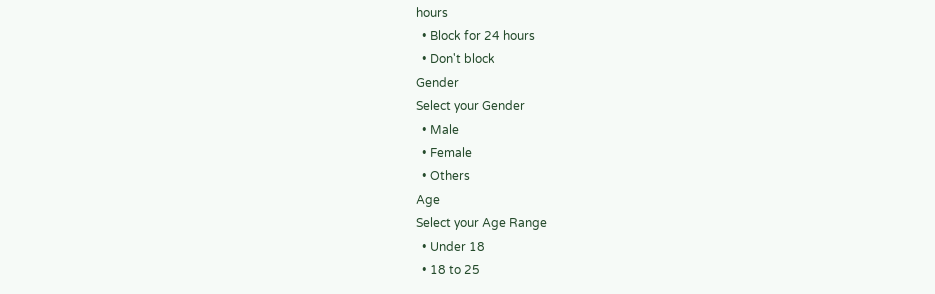hours
  • Block for 24 hours
  • Don't block
Gender
Select your Gender
  • Male
  • Female
  • Others
Age
Select your Age Range
  • Under 18
  • 18 to 25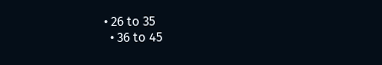• 26 to 35
  • 36 to 45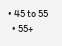• 45 to 55
  • 55+